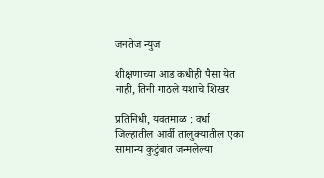जनतेज न्युज

शीक्षणाच्या आड कधीही पैसा येत नाही, तिनी गाठले यशाचे शिखर

प्रतिनिधी, यवतमाळ : वर्धा जिल्हातील आर्वी तालुक्यातील एका सामान्य कुटुंबात जन्मलेल्या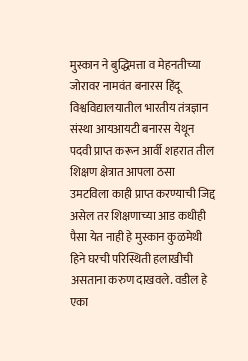मुस्कान ने बुद्धिमत्ता व मेहनतीच्या जोरावर नामवंत बनारस हिंदू विश्वविद्यालयातील भारतीय तंत्रज्ञान संस्था आयआयटी बनारस येथून पदवी प्राप्त करून आर्वी शहरात तील शिक्षण क्षेत्रात आपला ठसा उमटविला काही प्राप्त करण्याची जिद्द असेल तर शिक्षणाच्या आड कधीही पैसा येत नाही हे मुस्कान कुळमेथी हिने घरची परिस्थिती हलाखीची असताना करुण दाखवले. वडील हे एका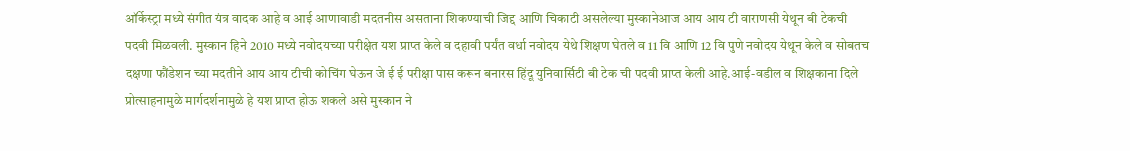ऑर्केस्ट्रा मध्ये संगीत यंत्र वादक आहे व आई आणावाडी मदतनीस असताना शिकण्याची जिद्द आणि चिकाटी असलेल्या मुस्कानेआज आय आय टी वाराणसी येथून बी टेकची पदवी मिळवली. मुस्कान हिने 2010 मध्ये नवोदयच्या परीक्षेत यश प्राप्त केले व दहावी पर्यंत वर्धा नवोदय येथे शिक्षण घेतले व 11 वि आणि 12 वि पुणे नवोदय येथून केले व सोबतच दक्षणा फौंडेशन च्या मदतीने आय आय टीची कोचिंग घेऊन जे ई ई परीक्षा पास करून बनारस हिंदू युनिवार्सिटी बी टेक ची पदवी प्राप्त केली आहे.आई-वडील व शिक्षकाना दिले प्रोत्साहनामुळे मार्गदर्शनामुळे हे यश प्राप्त होऊ शकले असे मुस्कान ने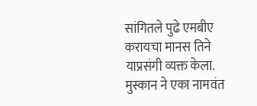सांगितले पुढे एमबीए करायचा मानस तिने याप्रसंगी व्यक्त केला. मुस्कान ने एका नामवंत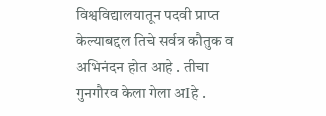विश्वविद्यालयातून पदवी प्राप्त केल्याबद्दल तिचे सर्वत्र कौतुक व अभिनंदन होत आहे . तीचा गुनगौरव केला गेला अIहे .